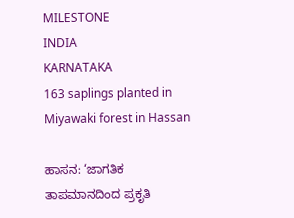MILESTONE
INDIA
KARNATAKA
163 saplings planted in Miyawaki forest in Hassan

ಹಾಸನ: ‘ಜಾಗತಿಕ ತಾಪಮಾನದಿಂದ ಪ್ರಕೃತಿ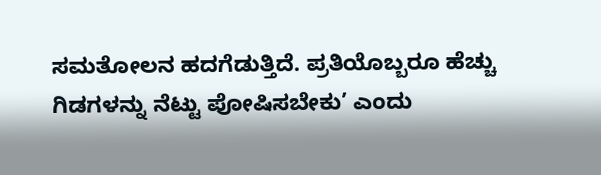ಸಮತೋಲನ ಹದಗೆಡುತ್ತಿದೆ. ಪ್ರತಿಯೊಬ್ಬರೂ ಹೆಚ್ಚು ಗಿಡಗಳನ್ನು ನೆಟ್ಟು ಪೋಷಿಸಬೇಕು’ ಎಂದು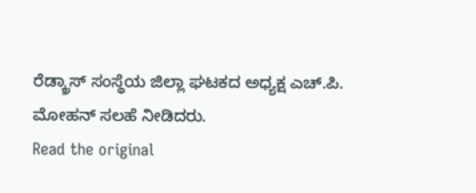ರೆಡ್ಕ್ರಾಸ್ ಸಂಸ್ಥೆಯ ಜಿಲ್ಲಾ ಘಟಕದ ಅಧ್ಯಕ್ಷ ಎಚ್.ಪಿ. ಮೋಹನ್ ಸಲಹೆ ನೀಡಿದರು.
Read the original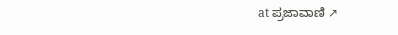at ಪ್ರಜಾವಾಣಿ ↗